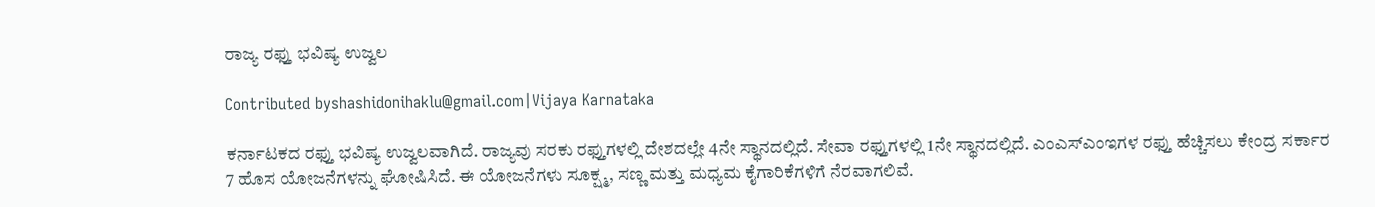ರಾಜ್ಯ ರಫ್ತು ಭವಿಷ್ಯ ಉಜ್ವಲ

Contributed byshashidonihaklu@gmail.com|Vijaya Karnataka

ಕರ್ನಾಟಕದ ರಫ್ತು ಭವಿಷ್ಯ ಉಜ್ವಲವಾಗಿದೆ. ರಾಜ್ಯವು ಸರಕು ರಫ್ತುಗಳಲ್ಲಿ ದೇಶದಲ್ಲೇ 4ನೇ ಸ್ಥಾನದಲ್ಲಿದೆ. ಸೇವಾ ರಫ್ತುಗಳಲ್ಲಿ 1ನೇ ಸ್ಥಾನದಲ್ಲಿದೆ. ಎಂಎಸ್‌ಎಂಇಗಳ ರಫ್ತು ಹೆಚ್ಚಿಸಲು ಕೇಂದ್ರ ಸರ್ಕಾರ 7 ಹೊಸ ಯೋಜನೆಗಳನ್ನು ಘೋಷಿಸಿದೆ. ಈ ಯೋಜನೆಗಳು ಸೂಕ್ಷ್ಮ, ಸಣ್ಣ ಮತ್ತು ಮಧ್ಯಮ ಕೈಗಾರಿಕೆಗಳಿಗೆ ನೆರವಾಗಲಿವೆ.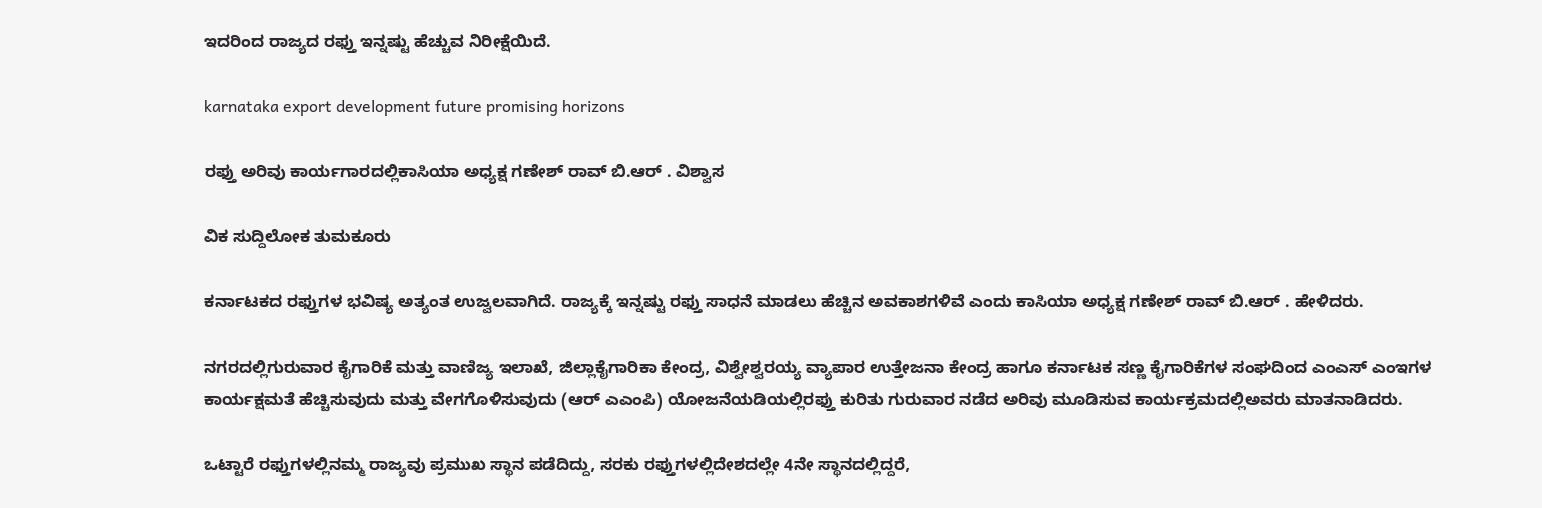ಇದರಿಂದ ರಾಜ್ಯದ ರಫ್ತು ಇನ್ನಷ್ಟು ಹೆಚ್ಚುವ ನಿರೀಕ್ಷೆಯಿದೆ.

karnataka export development future promising horizons

ರಫ್ತು ಅರಿವು ಕಾರ್ಯಗಾರದಲ್ಲಿಕಾಸಿಯಾ ಅಧ್ಯಕ್ಷ ಗಣೇಶ್ ರಾವ್ ಬಿ.ಆರ್ . ವಿಶ್ವಾಸ

ವಿಕ ಸುದ್ದಿಲೋಕ ತುಮಕೂರು

ಕರ್ನಾಟಕದ ರಫ್ತುಗಳ ಭವಿಷ್ಯ ಅತ್ಯಂತ ಉಜ್ವಲವಾಗಿದೆ. ರಾಜ್ಯಕ್ಕೆ ಇನ್ನಷ್ಟು ರಫ್ತು ಸಾಧನೆ ಮಾಡಲು ಹೆಚ್ಚಿನ ಅವಕಾಶಗಳಿವೆ ಎಂದು ಕಾಸಿಯಾ ಅಧ್ಯಕ್ಷ ಗಣೇಶ್ ರಾವ್ ಬಿ.ಆರ್ . ಹೇಳಿದರು.

ನಗರದಲ್ಲಿಗುರುವಾರ ಕೈಗಾರಿಕೆ ಮತ್ತು ವಾಣಿಜ್ಯ ಇಲಾಖೆ, ಜಿಲ್ಲಾಕೈಗಾರಿಕಾ ಕೇಂದ್ರ, ವಿಶ್ವೇಶ್ವರಯ್ಯ ವ್ಯಾಪಾರ ಉತ್ತೇಜನಾ ಕೇಂದ್ರ ಹಾಗೂ ಕರ್ನಾಟಕ ಸಣ್ಣ ಕೈಗಾರಿಕೆಗಳ ಸಂಘದಿಂದ ಎಂಎಸ್ ಎಂಇಗಳ ಕಾರ್ಯಕ್ಷಮತೆ ಹೆಚ್ಚಿಸುವುದು ಮತ್ತು ವೇಗಗೊಳಿಸುವುದು (ಆರ್ ಎಎಂಪಿ) ಯೋಜನೆಯಡಿಯಲ್ಲಿರಫ್ತು ಕುರಿತು ಗುರುವಾರ ನಡೆದ ಅರಿವು ಮೂಡಿಸುವ ಕಾರ್ಯಕ್ರಮದಲ್ಲಿಅವರು ಮಾತನಾಡಿದರು.

ಒಟ್ಟಾರೆ ರಫ್ತುಗಳಲ್ಲಿನಮ್ಮ ರಾಜ್ಯವು ಪ್ರಮುಖ ಸ್ಥಾನ ಪಡೆದಿದ್ದು, ಸರಕು ರಫ್ತುಗಳಲ್ಲಿದೇಶದಲ್ಲೇ 4ನೇ ಸ್ಥಾನದಲ್ಲಿದ್ದರೆ,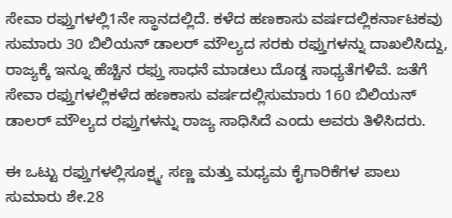ಸೇವಾ ರಫ್ತುಗಳಲ್ಲಿ1ನೇ ಸ್ಥಾನದಲ್ಲಿದೆ. ಕಳೆದ ಹಣಕಾಸು ವರ್ಷದಲ್ಲಿಕರ್ನಾಟಕವು ಸುಮಾರು 30 ಬಿಲಿಯನ್ ಡಾಲರ್ ಮೌಲ್ಯದ ಸರಕು ರಫ್ತುಗಳನ್ನು ದಾಖಲಿಸಿದ್ದು, ರಾಜ್ಯಕ್ಕೆ ಇನ್ನೂ ಹೆಚ್ಚಿನ ರಫ್ತು ಸಾಧನೆ ಮಾಡಲು ದೊಡ್ಡ ಸಾಧ್ಯತೆಗಳಿವೆ. ಜತೆಗೆ ಸೇವಾ ರಫ್ತುಗಳಲ್ಲಿಕಳೆದ ಹಣಕಾಸು ವರ್ಷದಲ್ಲಿಸುಮಾರು 160 ಬಿಲಿಯನ್ ಡಾಲರ್ ಮೌಲ್ಯದ ರಫ್ತುಗಳನ್ನು ರಾಜ್ಯ ಸಾಧಿಸಿದೆ ಎಂದು ಅವರು ತಿಳಿಸಿದರು.

ಈ ಒಟ್ಟು ರಫ್ತುಗಳಲ್ಲಿಸೂಕ್ಷ್ಮ, ಸಣ್ಣ ಮತ್ತು ಮಧ್ಯಮ ಕೈಗಾರಿಕೆಗಳ ಪಾಲು ಸುಮಾರು ಶೇ.28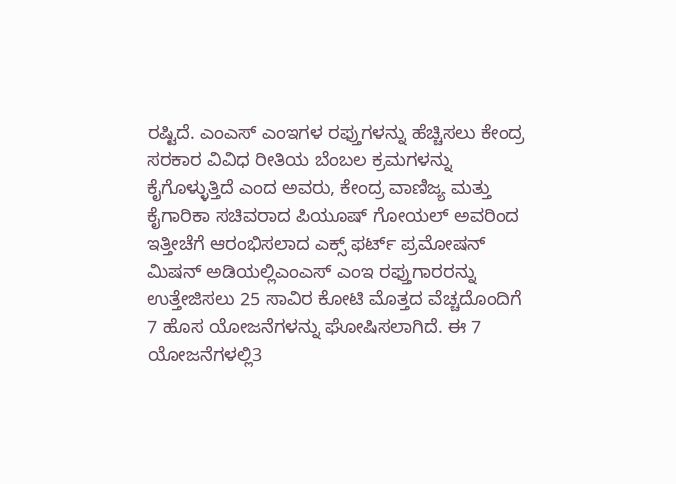ರಷ್ಟಿದೆ. ಎಂಎಸ್ ಎಂಇಗಳ ರಫ್ತುಗಳನ್ನು ಹೆಚ್ಚಿಸಲು ಕೇಂದ್ರ ಸರಕಾರ ವಿವಿಧ ರೀತಿಯ ಬೆಂಬಲ ಕ್ರಮಗಳನ್ನು ಕೈಗೊಳ್ಳುತ್ತಿದೆ ಎಂದ ಅವರು, ಕೇಂದ್ರ ವಾಣಿಜ್ಯ ಮತ್ತು ಕೈಗಾರಿಕಾ ಸಚಿವರಾದ ಪಿಯೂಷ್ ಗೋಯಲ್ ಅವರಿಂದ ಇತ್ತೀಚೆಗೆ ಆರಂಭಿಸಲಾದ ಎಕ್ಸ್ ಫರ್ಟ್ ಪ್ರಮೋಷನ್ ಮಿಷನ್ ಅಡಿಯಲ್ಲಿಎಂಎಸ್ ಎಂಇ ರಫ್ತುಗಾರರನ್ನು ಉತ್ತೇಜಿಸಲು 25 ಸಾವಿರ ಕೋಟಿ ಮೊತ್ತದ ವೆಚ್ಚದೊಂದಿಗೆ 7 ಹೊಸ ಯೋಜನೆಗಳನ್ನು ಘೋಷಿಸಲಾಗಿದೆ. ಈ 7 ಯೋಜನೆಗಳಲ್ಲಿ3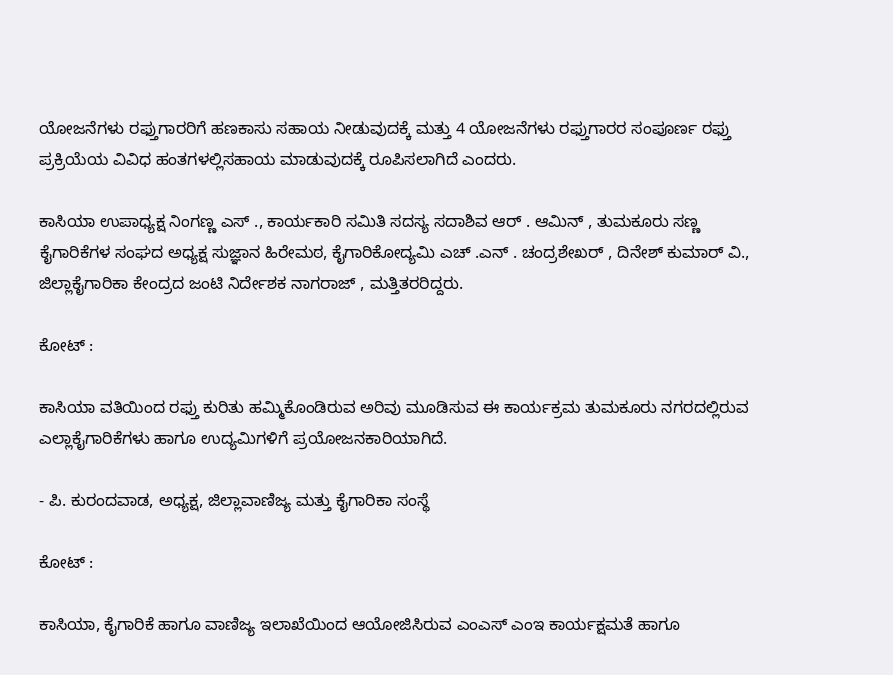ಯೋಜನೆಗಳು ರಫ್ತುಗಾರರಿಗೆ ಹಣಕಾಸು ಸಹಾಯ ನೀಡುವುದಕ್ಕೆ ಮತ್ತು 4 ಯೋಜನೆಗಳು ರಫ್ತುಗಾರರ ಸಂಪೂರ್ಣ ರಫ್ತು ಪ್ರಕ್ರಿಯೆಯ ವಿವಿಧ ಹಂತಗಳಲ್ಲಿಸಹಾಯ ಮಾಡುವುದಕ್ಕೆ ರೂಪಿಸಲಾಗಿದೆ ಎಂದರು.

ಕಾಸಿಯಾ ಉಪಾಧ್ಯಕ್ಷ ನಿಂಗಣ್ಣ ಎಸ್ ., ಕಾರ್ಯಕಾರಿ ಸಮಿತಿ ಸದಸ್ಯ ಸದಾಶಿವ ಆರ್ . ಆಮಿನ್ , ತುಮಕೂರು ಸಣ್ಣ ಕೈಗಾರಿಕೆಗಳ ಸಂಘದ ಅಧ್ಯಕ್ಷ ಸುಜ್ಞಾನ ಹಿರೇಮಠ, ಕೈಗಾರಿಕೋದ್ಯಮಿ ಎಚ್ .ಎನ್ . ಚಂದ್ರಶೇಖರ್ , ದಿನೇಶ್ ಕುಮಾರ್ ವಿ., ಜಿಲ್ಲಾಕೈಗಾರಿಕಾ ಕೇಂದ್ರದ ಜಂಟಿ ನಿರ್ದೇಶಕ ನಾಗರಾಜ್ , ಮತ್ತಿತರರಿದ್ದರು.

ಕೋಟ್ :

ಕಾಸಿಯಾ ವತಿಯಿಂದ ರಫ್ತು ಕುರಿತು ಹಮ್ಮಿಕೊಂಡಿರುವ ಅರಿವು ಮೂಡಿಸುವ ಈ ಕಾರ್ಯಕ್ರಮ ತುಮಕೂರು ನಗರದಲ್ಲಿರುವ ಎಲ್ಲಾಕೈಗಾರಿಕೆಗಳು ಹಾಗೂ ಉದ್ಯಮಿಗಳಿಗೆ ಪ್ರಯೋಜನಕಾರಿಯಾಗಿದೆ.

- ಪಿ. ಕುರಂದವಾಡ, ಅಧ್ಯಕ್ಷ, ಜಿಲ್ಲಾವಾಣಿಜ್ಯ ಮತ್ತು ಕೈಗಾರಿಕಾ ಸಂಸ್ಥೆ

ಕೋಟ್ :

ಕಾಸಿಯಾ, ಕೈಗಾರಿಕೆ ಹಾಗೂ ವಾಣಿಜ್ಯ ಇಲಾಖೆಯಿಂದ ಆಯೋಜಿಸಿರುವ ಎಂಎಸ್ ಎಂಇ ಕಾರ್ಯಕ್ಷಮತೆ ಹಾಗೂ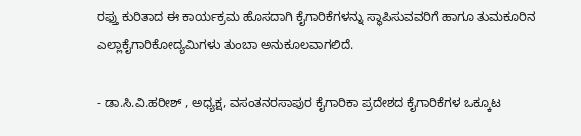ರಫ್ತು ಕುರಿತಾದ ಈ ಕಾರ್ಯಕ್ರಮ ಹೊಸದಾಗಿ ಕೈಗಾರಿಕೆಗಳನ್ನು ಸ್ಥಾಪಿಸುವವರಿಗೆ ಹಾಗೂ ತುಮಕೂರಿನ ಎಲ್ಲಾಕೈಗಾರಿಕೋದ್ಯಮಿಗಳು ತುಂಬಾ ಅನುಕೂಲವಾಗಲಿದೆ.

- ಡಾ.ಸಿ.ವಿ.ಹರೀಶ್ , ಅಧ್ಯಕ್ಷ, ವಸಂತನರಸಾಪುರ ಕೈಗಾರಿಕಾ ಪ್ರದೇಶದ ಕೈಗಾರಿಕೆಗಳ ಒಕ್ಕೂಟ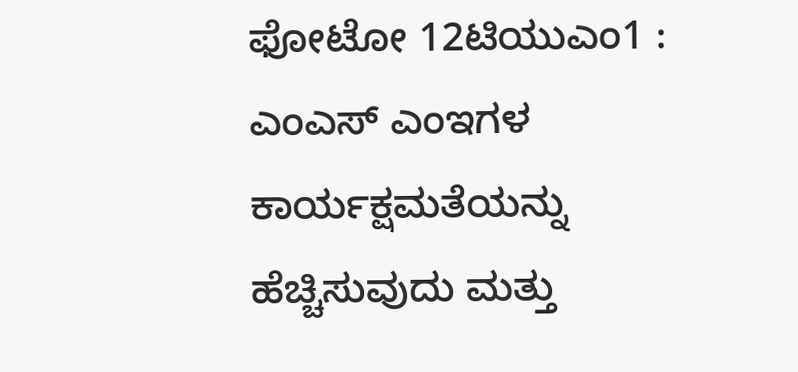ಫೋಟೋ 12ಟಿಯುಎಂ1 : ಎಂಎಸ್ ಎಂಇಗಳ ಕಾರ್ಯಕ್ಷಮತೆಯನ್ನು ಹೆಚ್ಚಿಸುವುದು ಮತ್ತು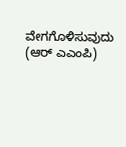ವೇಗಗೊಳಿಸುವುದು (ಆರ್ ಎಎಂಪಿ)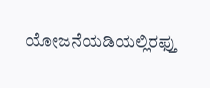ಯೋಜನೆಯಡಿಯಲ್ಲಿರಫ್ತು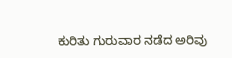ಕುರಿತು ಗುರುವಾರ ನಡೆದ ಅರಿವು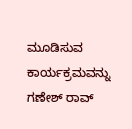ಮೂಡಿಸುವ ಕಾರ್ಯಕ್ರಮವನ್ನು ಗಣೇಶ್ ರಾವ್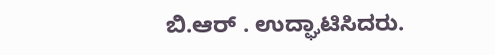ಬಿ.ಆರ್ . ಉದ್ಘಾಟಿಸಿದರು.